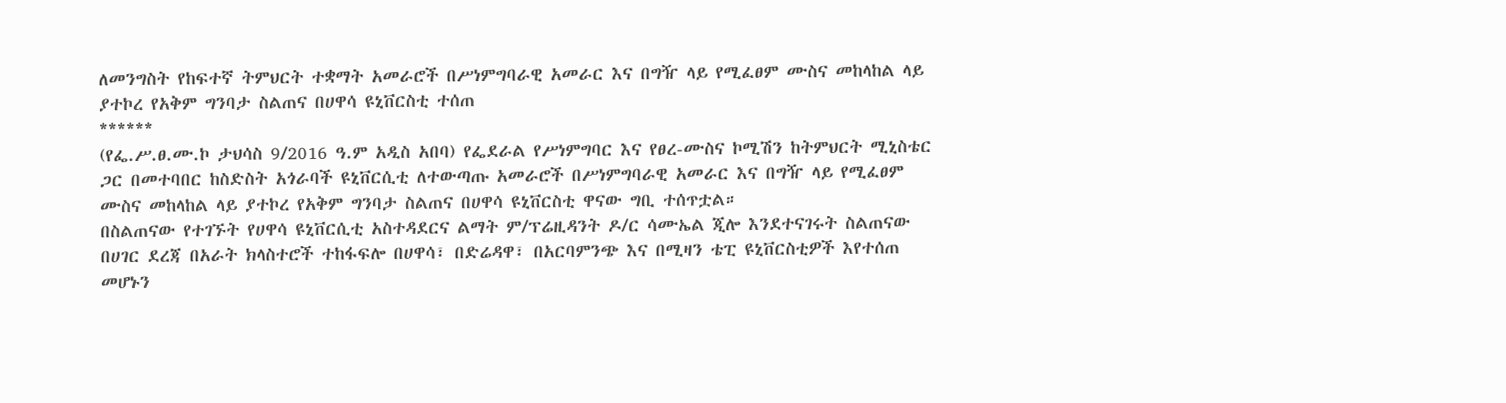ለመንግስት የከፍተኛ ትምህርት ተቋማት አመራሮች በሥነምግባራዊ አመራር እና በግዥ ላይ የሚፈፀም ሙስና መከላከል ላይ ያተኮረ የአቅም ግንባታ ስልጠና በሀዋሳ ዩኒቨርስቲ ተሰጠ
******
(የፌ.ሥ.ፀ.ሙ.ኮ ታህሳስ 9/2016 ዓ.ም አዲስ አበባ) የፌደራል የሥነምግባር እና የፀረ-ሙስና ኮሚሽን ከትምህርት ሚኒስቴር ጋር በመተባበር ከስድስት አጎራባች ዩኒቨርሲቲ ለተውጣጡ አመራሮች በሥነምግባራዊ አመራር እና በግዥ ላይ የሚፈፀም ሙስና መከላከል ላይ ያተኮረ የአቅም ግንባታ ስልጠና በሀዋሳ ዩኒቨርስቲ ዋናው ግቢ ተሰጥቷል።
በስልጠናው የተገኙት የሀዋሳ ዩኒቨርሲቲ አስተዳደርና ልማት ም/ፕሬዚዳንት ዶ/ር ሳሙኤል ጂሎ እንደተናገሩት ስልጠናው በሀገር ደረጃ በአራት ክላስተሮች ተከፋፍሎ በሀዋሳ፣ በድሬዳዋ፣ በአርባምንጭ እና በሚዛን ቴፒ ዩኒቨርስቲዎች እየተሰጠ መሆኑን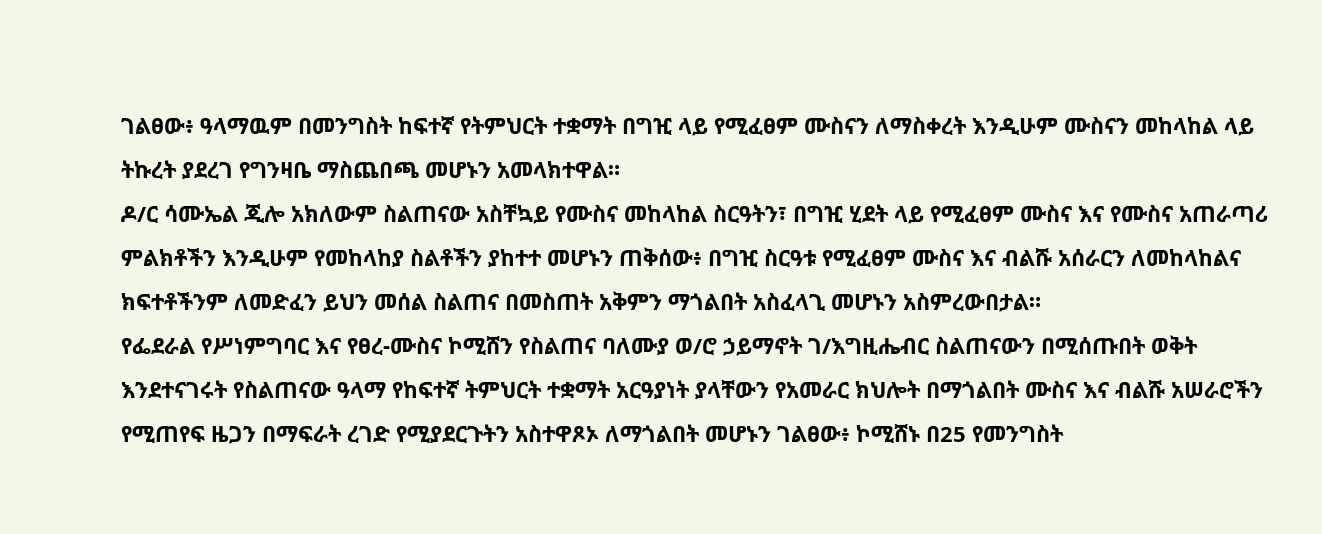ገልፀው፥ ዓላማዉም በመንግስት ከፍተኛ የትምህርት ተቋማት በግዢ ላይ የሚፈፀም ሙስናን ለማስቀረት እንዲሁም ሙስናን መከላከል ላይ ትኩረት ያደረገ የግንዛቤ ማስጨበጫ መሆኑን አመላክተዋል።
ዶ/ር ሳሙኤል ጂሎ አክለውም ስልጠናው አስቸኳይ የሙስና መከላከል ስርዓትን፣ በግዢ ሂደት ላይ የሚፈፀም ሙስና እና የሙስና አጠራጣሪ ምልክቶችን እንዲሁም የመከላከያ ስልቶችን ያከተተ መሆኑን ጠቅሰው፥ በግዢ ስርዓቱ የሚፈፀም ሙስና እና ብልሹ አሰራርን ለመከላከልና ክፍተቶችንም ለመድፈን ይህን መሰል ስልጠና በመስጠት አቅምን ማጎልበት አስፈላጊ መሆኑን አስምረውበታል።
የፌደራል የሥነምግባር እና የፀረ-ሙስና ኮሚሸን የስልጠና ባለሙያ ወ/ሮ ኃይማኖት ገ/እግዚሔብር ስልጠናውን በሚሰጡበት ወቅት እንደተናገሩት የስልጠናው ዓላማ የከፍተኛ ትምህርት ተቋማት አርዓያነት ያላቸውን የአመራር ክህሎት በማጎልበት ሙስና እና ብልሹ አሠራሮችን የሚጠየፍ ዜጋን በማፍራት ረገድ የሚያደርጉትን አስተዋጾኦ ለማጎልበት መሆኑን ገልፀው፥ ኮሚሸኑ በ25 የመንግስት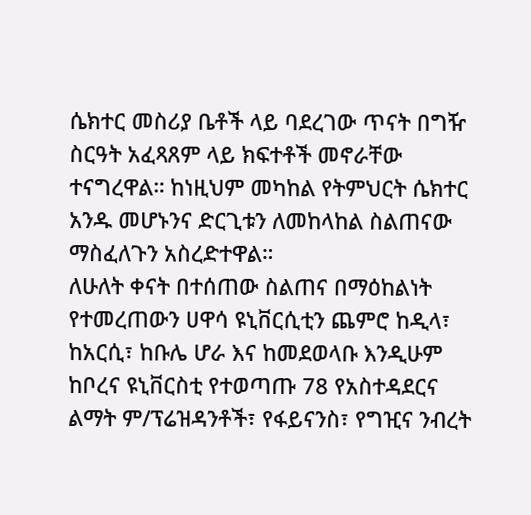ሴክተር መስሪያ ቤቶች ላይ ባደረገው ጥናት በግዥ ስርዓት አፈጻጸም ላይ ክፍተቶች መኖራቸው ተናግረዋል። ከነዚህም መካከል የትምህርት ሴክተር አንዱ መሆኑንና ድርጊቱን ለመከላከል ስልጠናው ማስፈለጉን አስረድተዋል።
ለሁለት ቀናት በተሰጠው ስልጠና በማዕከልነት የተመረጠውን ሀዋሳ ዩኒቨርሲቲን ጨምሮ ከዲላ፣ ከአርሲ፣ ከቡሌ ሆራ እና ከመደወላቡ እንዲሁም ከቦረና ዩኒቨርስቲ የተወጣጡ 78 የአስተዳደርና ልማት ም/ፕሬዝዳንቶች፣ የፋይናንስ፣ የግዢና ንብረት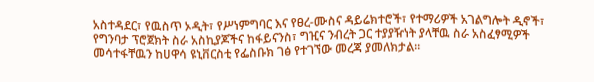አስተዳደር፣ የዉስጥ ኦዲት፣ የሥነምግባር እና የፀረ-ሙስና ዳይሬክተሮች፣ የተማሪዎች አገልግሎት ዲኖች፣ የግንባታ ፕሮጀክት ስራ አስኪያጆችና ከፋይናንስ፣ ግዢና ንብረት ጋር ተያያዥነት ያላቸዉ ስራ አስፈፃሚዎች መሳተፋቸዉን ከሀዋሳ ዩኒቨርስቲ የፌስቡክ ገፅ የተገኘው መረጃ ያመለክታል።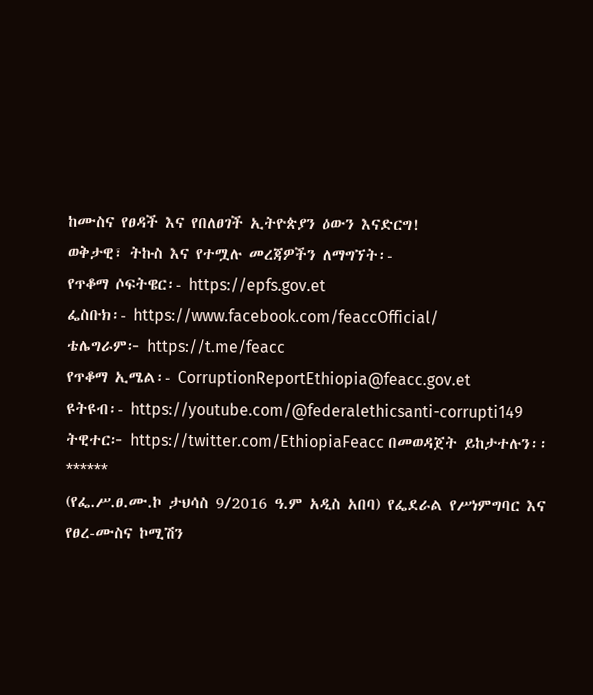ከሙስና የፀዳች እና የበለፀገች ኢትዮጵያን ዕውን እናድርግ!
ወቅታዊ፣ ትኩስ እና የተሟሉ መረጃዎችን ለማግኘት፡-
የጥቆማ ሶፍትዌር፡- https://epfs.gov.et
ፌስቡክ፡- https://www.facebook.com/feaccOfficial/
ቴሌግራም፦ https://t.me/feacc
የጥቆማ ኢሜል፡- CorruptionReportEthiopia@feacc.gov.et
ዩትዩብ፡- https://youtube.com/@federalethicsanti-corrupti149
ትዊተር፦ https://twitter.com/EthiopiaFeacc በመወዳጀት ይከታተሉን፡፡
******
(የፌ.ሥ.ፀ.ሙ.ኮ ታህሳስ 9/2016 ዓ.ም አዲስ አበባ) የፌደራል የሥነምግባር እና የፀረ-ሙስና ኮሚሽን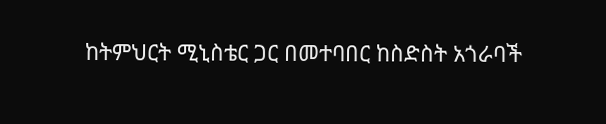ከትምህርት ሚኒስቴር ጋር በመተባበር ከስድስት አጎራባች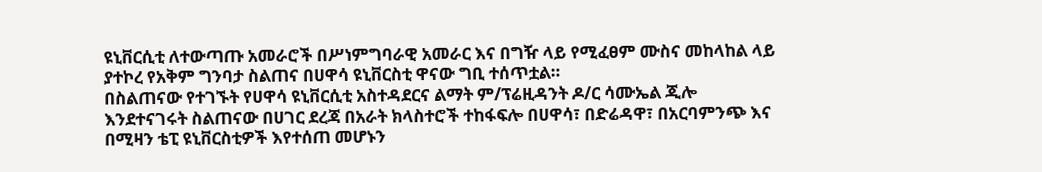ዩኒቨርሲቲ ለተውጣጡ አመራሮች በሥነምግባራዊ አመራር እና በግዥ ላይ የሚፈፀም ሙስና መከላከል ላይ ያተኮረ የአቅም ግንባታ ስልጠና በሀዋሳ ዩኒቨርስቲ ዋናው ግቢ ተሰጥቷል።
በስልጠናው የተገኙት የሀዋሳ ዩኒቨርሲቲ አስተዳደርና ልማት ም/ፕሬዚዳንት ዶ/ር ሳሙኤል ጂሎ እንደተናገሩት ስልጠናው በሀገር ደረጃ በአራት ክላስተሮች ተከፋፍሎ በሀዋሳ፣ በድሬዳዋ፣ በአርባምንጭ እና በሚዛን ቴፒ ዩኒቨርስቲዎች እየተሰጠ መሆኑን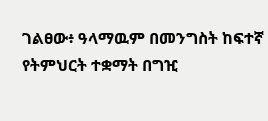ገልፀው፥ ዓላማዉም በመንግስት ከፍተኛ የትምህርት ተቋማት በግዢ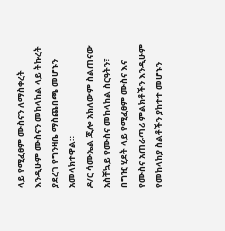ላይ የሚፈፀም ሙስናን ለማስቀረት እንዲሁም ሙስናን መከላከል ላይ ትኩረት ያደረገ የግንዛቤ ማስጨበጫ መሆኑን አመላክተዋል።
ዶ/ር ሳሙኤል ጂሎ አክለውም ስልጠናው አስቸኳይ የሙስና መከላከል ስርዓትን፣ በግዢ ሂደት ላይ የሚፈፀም ሙስና እና የሙስና አጠራጣሪ ምልክቶችን እንዲሁም የመከላከያ ስልቶችን ያከተተ መሆኑን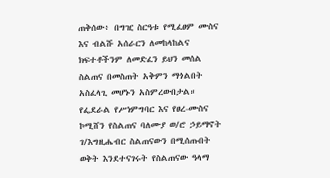ጠቅሰው፥ በግዢ ስርዓቱ የሚፈፀም ሙስና እና ብልሹ አሰራርን ለመከላከልና ክፍተቶችንም ለመድፈን ይህን መሰል ስልጠና በመስጠት አቅምን ማጎልበት አስፈላጊ መሆኑን አስምረውበታል።
የፌደራል የሥነምግባር እና የፀረ-ሙስና ኮሚሸን የስልጠና ባለሙያ ወ/ሮ ኃይማኖት ገ/እግዚሔብር ስልጠናውን በሚሰጡበት ወቅት እንደተናገሩት የስልጠናው ዓላማ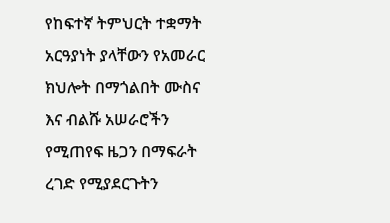የከፍተኛ ትምህርት ተቋማት አርዓያነት ያላቸውን የአመራር ክህሎት በማጎልበት ሙስና እና ብልሹ አሠራሮችን የሚጠየፍ ዜጋን በማፍራት ረገድ የሚያደርጉትን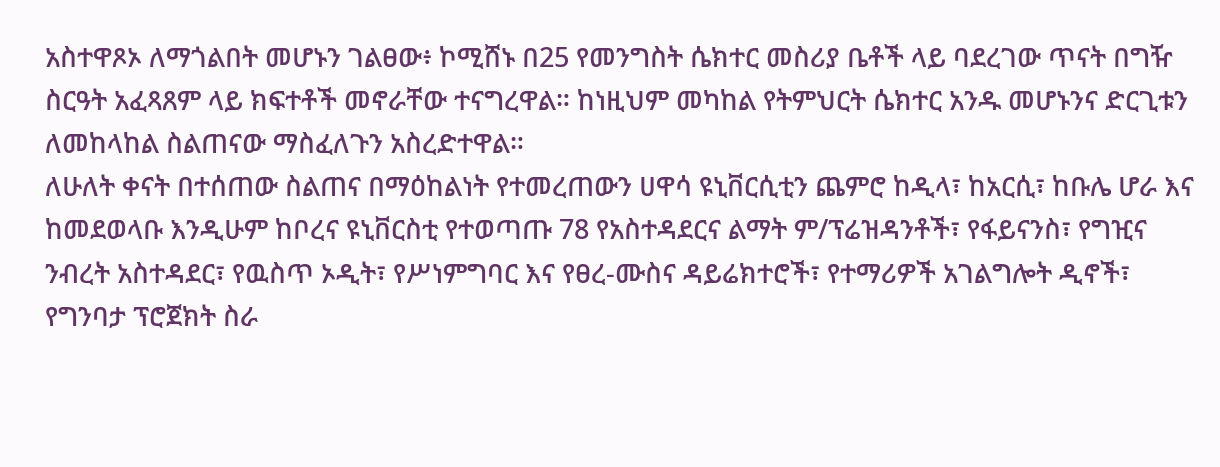አስተዋጾኦ ለማጎልበት መሆኑን ገልፀው፥ ኮሚሸኑ በ25 የመንግስት ሴክተር መስሪያ ቤቶች ላይ ባደረገው ጥናት በግዥ ስርዓት አፈጻጸም ላይ ክፍተቶች መኖራቸው ተናግረዋል። ከነዚህም መካከል የትምህርት ሴክተር አንዱ መሆኑንና ድርጊቱን ለመከላከል ስልጠናው ማስፈለጉን አስረድተዋል።
ለሁለት ቀናት በተሰጠው ስልጠና በማዕከልነት የተመረጠውን ሀዋሳ ዩኒቨርሲቲን ጨምሮ ከዲላ፣ ከአርሲ፣ ከቡሌ ሆራ እና ከመደወላቡ እንዲሁም ከቦረና ዩኒቨርስቲ የተወጣጡ 78 የአስተዳደርና ልማት ም/ፕሬዝዳንቶች፣ የፋይናንስ፣ የግዢና ንብረት አስተዳደር፣ የዉስጥ ኦዲት፣ የሥነምግባር እና የፀረ-ሙስና ዳይሬክተሮች፣ የተማሪዎች አገልግሎት ዲኖች፣ የግንባታ ፕሮጀክት ስራ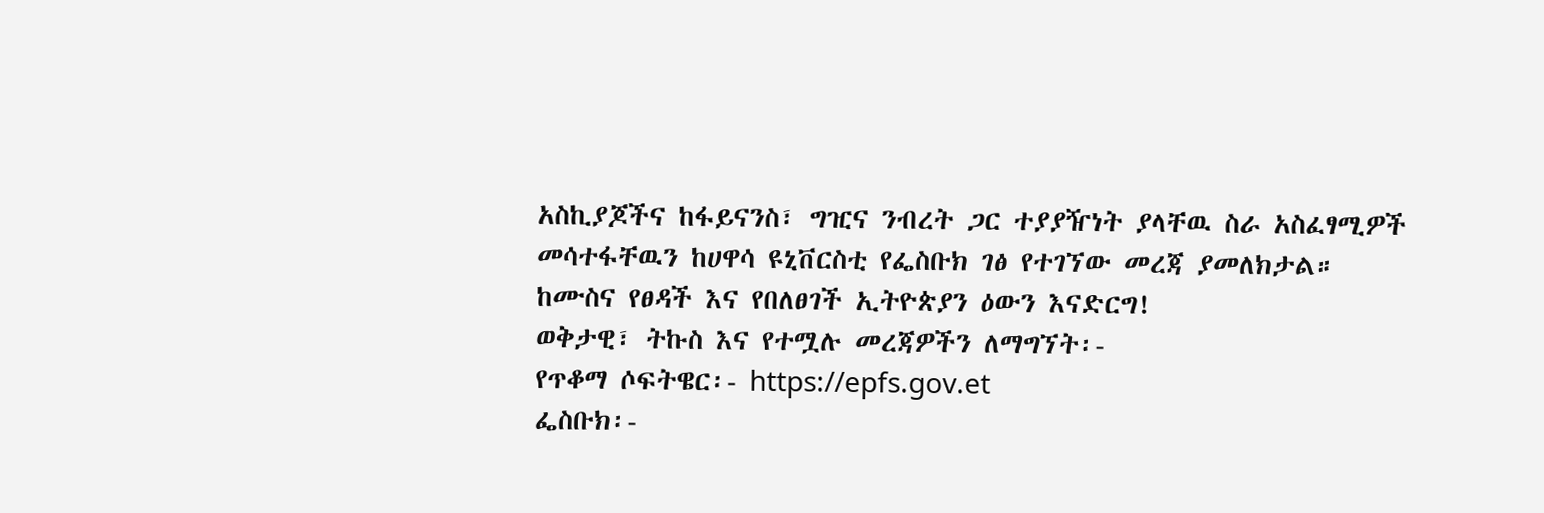አስኪያጆችና ከፋይናንስ፣ ግዢና ንብረት ጋር ተያያዥነት ያላቸዉ ስራ አስፈፃሚዎች መሳተፋቸዉን ከሀዋሳ ዩኒቨርስቲ የፌስቡክ ገፅ የተገኘው መረጃ ያመለክታል።
ከሙስና የፀዳች እና የበለፀገች ኢትዮጵያን ዕውን እናድርግ!
ወቅታዊ፣ ትኩስ እና የተሟሉ መረጃዎችን ለማግኘት፡-
የጥቆማ ሶፍትዌር፡- https://epfs.gov.et
ፌስቡክ፡-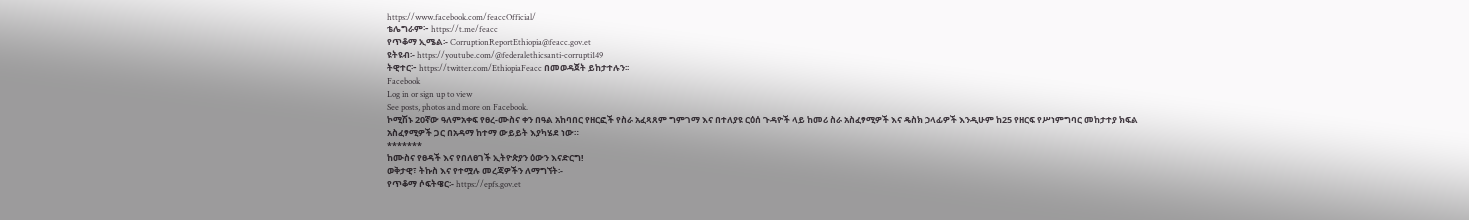https://www.facebook.com/feaccOfficial/
ቴሌግራም፦ https://t.me/feacc
የጥቆማ ኢሜል፡- CorruptionReportEthiopia@feacc.gov.et
ዩትዩብ፡- https://youtube.com/@federalethicsanti-corrupti149
ትዊተር፦ https://twitter.com/EthiopiaFeacc በመወዳጀት ይከታተሉን፡፡
Facebook
Log in or sign up to view
See posts, photos and more on Facebook.
ኮሚሽኑ 20ኛው ዓለምአቀፍ የፀረ-ሙስና ቀን በዓል አከባበር የዘርፎች የስራ አፈጻጸም ግምገማ እና በተለያዩ ርዕሰ ጉዳዮች ላይ ከመሪ ስራ አስፈፃሚዎች እና ዴስክ ኃላፊዎች እንዲሁም ከ25 የዘርፍ የሥነምግባር መከታተያ ክፍል አስፈፃሚዎች ጋር በአዳማ ከተማ ውይይት እያካሄደ ነው።
*******
ከሙስና የፀዳች እና የበለፀገች ኢትዮጵያን ዕውን እናድርግ!
ወቅታዊ፣ ትኩስ እና የተሟሉ መረጃዎችን ለማግኘት፡-
የጥቆማ ሶፍትዌር፡- https://epfs.gov.et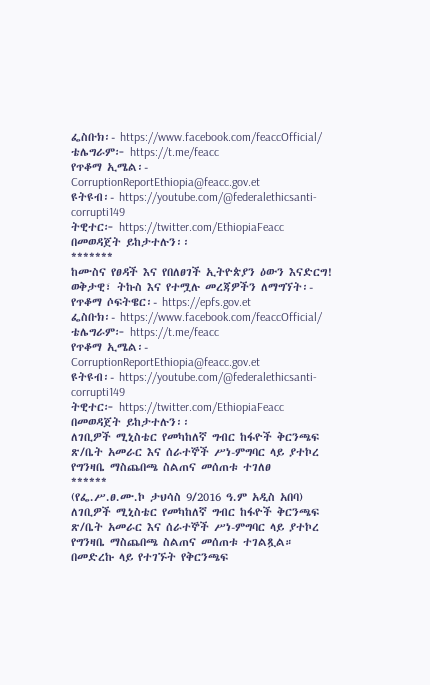ፌስቡክ፡- https://www.facebook.com/feaccOfficial/
ቴሌግራም፦ https://t.me/feacc
የጥቆማ ኢሜል፡- CorruptionReportEthiopia@feacc.gov.et
ዩትዩብ፡- https://youtube.com/@federalethicsanti-corrupti149
ትዊተር፦ https://twitter.com/EthiopiaFeacc በመወዳጀት ይከታተሉን፡፡
*******
ከሙስና የፀዳች እና የበለፀገች ኢትዮጵያን ዕውን እናድርግ!
ወቅታዊ፣ ትኩስ እና የተሟሉ መረጃዎችን ለማግኘት፡-
የጥቆማ ሶፍትዌር፡- https://epfs.gov.et
ፌስቡክ፡- https://www.facebook.com/feaccOfficial/
ቴሌግራም፦ https://t.me/feacc
የጥቆማ ኢሜል፡- CorruptionReportEthiopia@feacc.gov.et
ዩትዩብ፡- https://youtube.com/@federalethicsanti-corrupti149
ትዊተር፦ https://twitter.com/EthiopiaFeacc በመወዳጀት ይከታተሉን፡፡
ለገቢዎች ሚኒስቴር የመካከለኛ ግብር ከፋዮች ቅርንጫፍ ጽ/ቤት አመራር እና ሰራተኞች ሥነ-ምግባር ላይ ያተኮረ የግንዛቤ ማስጨበጫ ስልጠና መሰጠቱ ተገለፀ
******
(የፌ.ሥ.ፀ.ሙ.ኮ ታህሳስ 9/2016 ዓ.ም አዲስ አበባ) ለገቢዎች ሚኒስቴር የመካከለኛ ግብር ከፋዮች ቅርንጫፍ ጽ/ቤት አመራር እና ሰራተኞች ሥነ-ምግባር ላይ ያተኮረ የግንዛቤ ማስጨበጫ ስልጠና መሰጠቱ ተገልጿል።
በመድረኩ ላይ የተገኙት የቅርንጫፍ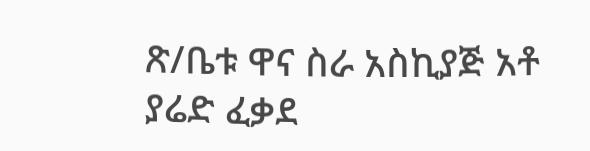ጽ/ቤቱ ዋና ስራ አስኪያጅ አቶ ያሬድ ፈቃደ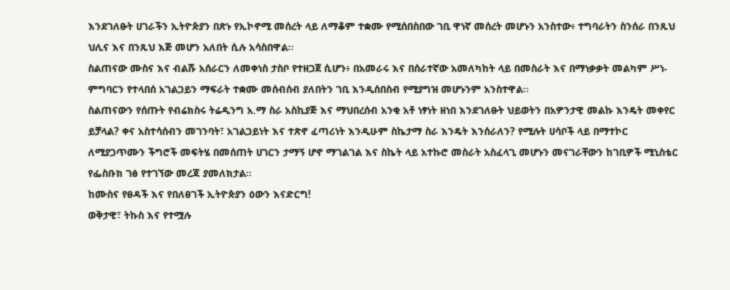እንደገለፁት ሀገራችን ኢትዮጵያን በጽኑ የኢኮኖሚ መሰረት ላይ ለማቆም ተቋሙ የሚሰበስበው ገቢ ዋነኛ መሰረት መሆኑን አንስተው፥ ተግባራትን ስንሰራ በንጹህ ህሊና እና በንጹህ እጅ መሆን አለበት ሲሉ አሳስበዋል፡፡
ስልጠናው ሙስና እና ብልሹ አሰራርን ለመቀነስ ታስቦ የተዘጋጀ ሲሆን፥ በአመራሩ እና በሰራተኛው አመለካከት ላይ በመስራት እና በማነቃቃት መልካም ሥነ-ምግባርን የተላበሰ አገልጋይን ማፍራት ተቋሙ መሰብሰብ ያለበትን ገቢ እንዲሰበስብ የሚያግዝ መሆኑንም አንስተዋል፡፡
ስልጠናውን የሰጡት የብሬክስሩ ትሬዲንግ አ.ማ ስራ አስኪያጅ እና ማህበረሰብ አንቂ አቶ ነፃነት ዘነበ እንደገለፁት ህይወትን በአዎንታዊ መልኩ እንዴት መቀየር ይቻላል? ቀና አስተሳሰብን መገንባት፣ አገልጋይነት እና ተጽኖ ፈጣሪነት እንዲሁም ስኬታማ ስራ እንዴት እንሰራለን? የሚሉት ሀሳቦች ላይ በማተኮር ለሚያጋጥሙን ችግሮች መፍትሄ በመሰጠት ሀገርን ታማኝ ሆኖ ማገልገል እና ስኬት ላይ አተኩሮ መስራት አስፈላጊ መሆኑን መናገራቸውን ከገቢዎች ሚኒስቴር የፌስቡክ ገፅ የተገኘው መረጃ ያመለክታል።
ከሙስና የፀዳች እና የበለፀገች ኢትዮጵያን ዕውን እናድርግ!
ወቅታዊ፣ ትኩስ እና የተሟሉ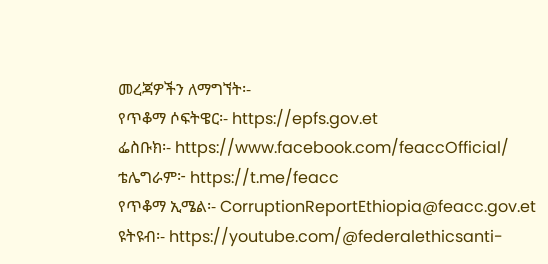መረጃዎችን ለማግኘት፡-
የጥቆማ ሶፍትዌር፡- https://epfs.gov.et
ፌስቡክ፡- https://www.facebook.com/feaccOfficial/
ቴሌግራም፦ https://t.me/feacc
የጥቆማ ኢሜል፡- CorruptionReportEthiopia@feacc.gov.et
ዩትዩብ፡- https://youtube.com/@federalethicsanti-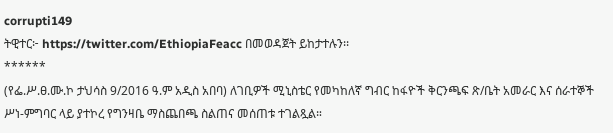corrupti149
ትዊተር፦ https://twitter.com/EthiopiaFeacc በመወዳጀት ይከታተሉን፡፡
******
(የፌ.ሥ.ፀ.ሙ.ኮ ታህሳስ 9/2016 ዓ.ም አዲስ አበባ) ለገቢዎች ሚኒስቴር የመካከለኛ ግብር ከፋዮች ቅርንጫፍ ጽ/ቤት አመራር እና ሰራተኞች ሥነ-ምግባር ላይ ያተኮረ የግንዛቤ ማስጨበጫ ስልጠና መሰጠቱ ተገልጿል።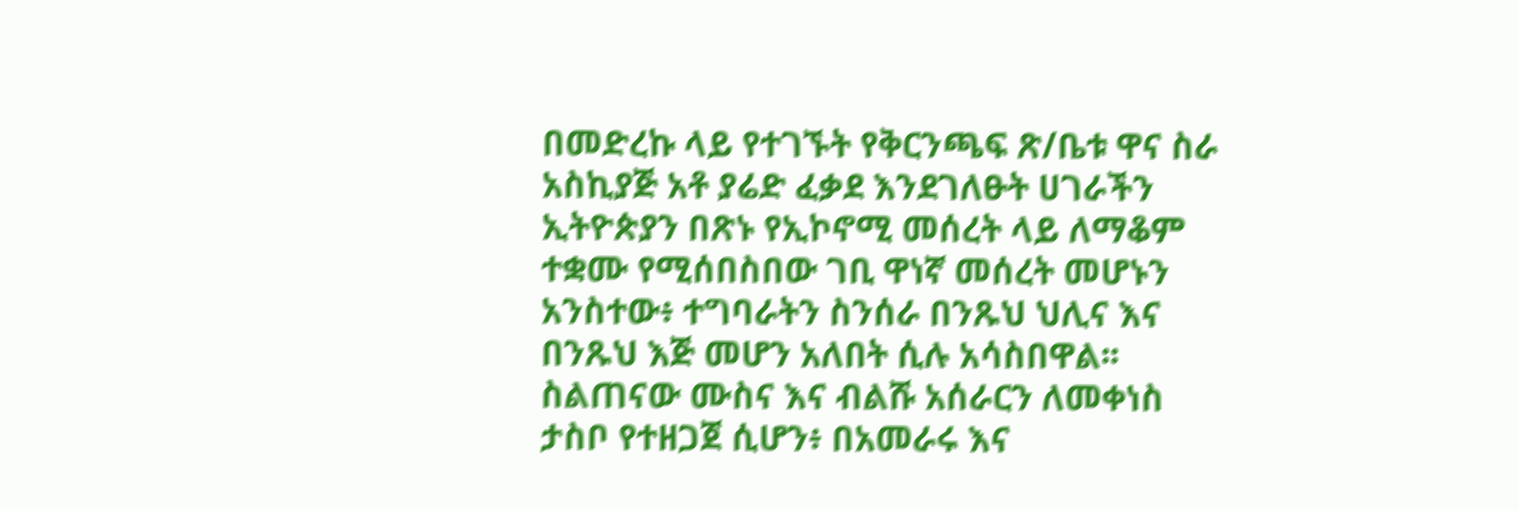በመድረኩ ላይ የተገኙት የቅርንጫፍ ጽ/ቤቱ ዋና ስራ አስኪያጅ አቶ ያሬድ ፈቃደ እንደገለፁት ሀገራችን ኢትዮጵያን በጽኑ የኢኮኖሚ መሰረት ላይ ለማቆም ተቋሙ የሚሰበስበው ገቢ ዋነኛ መሰረት መሆኑን አንስተው፥ ተግባራትን ስንሰራ በንጹህ ህሊና እና በንጹህ እጅ መሆን አለበት ሲሉ አሳስበዋል፡፡
ስልጠናው ሙስና እና ብልሹ አሰራርን ለመቀነስ ታስቦ የተዘጋጀ ሲሆን፥ በአመራሩ እና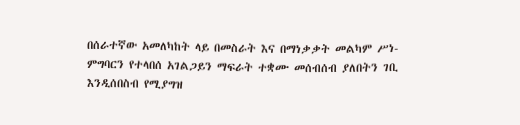በሰራተኛው አመለካከት ላይ በመስራት እና በማነቃቃት መልካም ሥነ-ምግባርን የተላበሰ አገልጋይን ማፍራት ተቋሙ መሰብሰብ ያለበትን ገቢ እንዲሰበስብ የሚያግዝ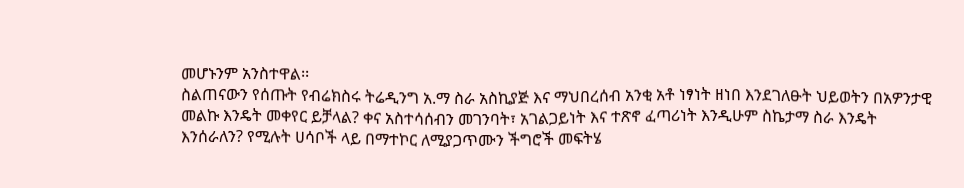መሆኑንም አንስተዋል፡፡
ስልጠናውን የሰጡት የብሬክስሩ ትሬዲንግ አ.ማ ስራ አስኪያጅ እና ማህበረሰብ አንቂ አቶ ነፃነት ዘነበ እንደገለፁት ህይወትን በአዎንታዊ መልኩ እንዴት መቀየር ይቻላል? ቀና አስተሳሰብን መገንባት፣ አገልጋይነት እና ተጽኖ ፈጣሪነት እንዲሁም ስኬታማ ስራ እንዴት እንሰራለን? የሚሉት ሀሳቦች ላይ በማተኮር ለሚያጋጥሙን ችግሮች መፍትሄ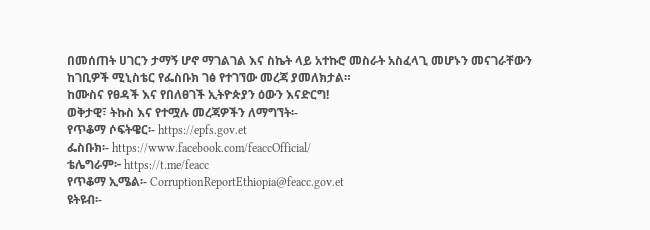በመሰጠት ሀገርን ታማኝ ሆኖ ማገልገል እና ስኬት ላይ አተኩሮ መስራት አስፈላጊ መሆኑን መናገራቸውን ከገቢዎች ሚኒስቴር የፌስቡክ ገፅ የተገኘው መረጃ ያመለክታል።
ከሙስና የፀዳች እና የበለፀገች ኢትዮጵያን ዕውን እናድርግ!
ወቅታዊ፣ ትኩስ እና የተሟሉ መረጃዎችን ለማግኘት፡-
የጥቆማ ሶፍትዌር፡- https://epfs.gov.et
ፌስቡክ፡- https://www.facebook.com/feaccOfficial/
ቴሌግራም፦ https://t.me/feacc
የጥቆማ ኢሜል፡- CorruptionReportEthiopia@feacc.gov.et
ዩትዩብ፡-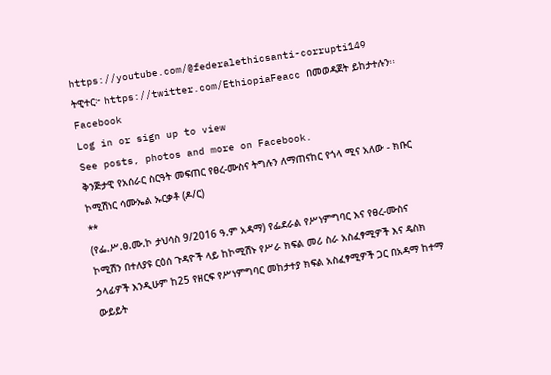https://youtube.com/@federalethicsanti-corrupti149
ትዊተር፦ https://twitter.com/EthiopiaFeacc በመወዳጀት ይከታተሉን፡፡
Facebook
Log in or sign up to view
See posts, photos and more on Facebook.
ቅንጅታዊ የአሰራር ስርዓት መፍጠር የፀረ-ሙስና ትግሉን ለማጠናከር የጎላ ሚና አለው - ክቡር ኮሚሽነር ሳሙኤል ኡርቃቶ (ዶ/ር)
**
(የፌ.ሥ.ፀ.ሙ.ኮ ታህሳስ 9/2016 ዓ.ም አዳማ) የፌደራል የሥነምግባር እና የፀረ-ሙስና ኮሚሽን በተለያዩ ርዕሰ ጉዳዮች ላይ ከኮሚሽኑ የሥራ ክፍል መሪ ስራ አስፈፃሚዎች እና ዴስክ ኃላፊዎች እንዲሁም ከ25 የዘርፍ የሥነምግባር መከታተያ ክፍል አስፈፃሚዎች ጋር በአዳማ ከተማ ውይይት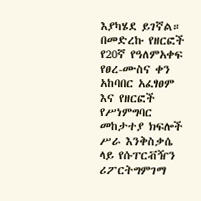እያካሄደ ይገኛል።
በመድረኩ የዘርፎች የ20ኛ የዓለምአቀፍ የፀረ-ሙስና ቀን አከባበር አፈፃፀም እና የዘርፎች የሥነምግባር መከታተያ ክፍሎች ሥራ እንቅስቃሴ ላይ የሱፐርቭዥን ሪፖርትግምገማ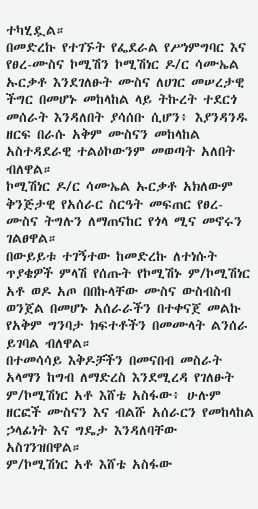ተካሂዷል።
በመድረኩ የተገኙት የፌደራል የሥነምግባር እና የፀረ-ሙስና ኮሚሽን ኮሚሽነር ዶ/ር ሳሙኤል ኡርቃቶ እንደገለፁት ሙስና ለሀገር መሠረታዊ ችግር በመሆኑ መከላከል ላይ ትኩረት ተደርጎ መሰራት እንዳለበት ያሳሰቡ ሲሆን፥ እያንዳንዱ ዘርፍ በራሱ አቅም ሙስናን መከላከል አስተዳደራዊ ተልዕኮውንም መወጣት አለበት ብለዋል።
ኮሚሽነር ዶ/ር ሳሙኤል ኡርቃቶ አክለውም ቅንጅታዊ የአሰራር ስርዓት መፍጠር የፀረ-ሙስና ትግሉን ለማጠናከር የጎላ ሚና መኖሩን ገልፀዋል።
በውይይቱ ተገኝተው ከመድረኩ ለተነሱት ጥያቄዎች ምላሽ የሰጡት የኮሚሽኑ ም/ኮሚሽነር አቶ ወዶ አጦ በበኩላቸው ሙስና ውስብስብ ወንጀል በመሆኑ አሰራራችን በተቀናጀ መልኩ የአቅም ግንባታ ክፍተቶችን በመሙላት ልንሰራ ይገባል ብለዋል።
በተመሳሳይ እቅዶቻችን በመናበብ መስራት አላማን ከግብ ለማድረስ እንደሚረዳ የገለፁት ም/ኮሚሽነር አቶ እሸቴ አስፋው፥ ሁሉም ዘርፎች ሙስናን እና ብልሹ አሰራርን የመከላከል ኃላፊነት እና ግዴታ እንዳለባቸው አስገንዝበዋል።
ም/ኮሚሽነር አቶ እሸቴ አስፋው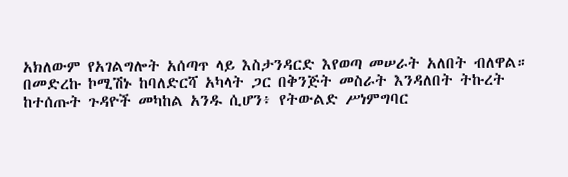አክለውም የአገልግሎት አሰጣጥ ላይ እስታንዳርድ እየወጣ መሠራት አለበት ብለዋል።
በመድረኩ ኮሚሽኑ ከባለድርሻ አካላት ጋር በቅንጅት መስራት እንዳለበት ትኩረት ከተሰጡት ጉዳዮች መካከል አንዱ ሲሆን፥ የትውልድ ሥነምግባር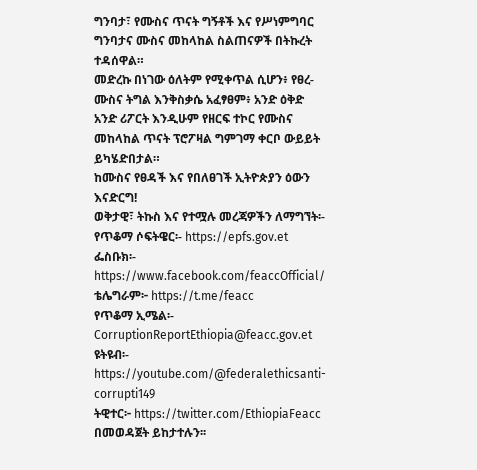ግንባታ፣ የሙስና ጥናት ግኝቶች እና የሥነምግባር ግንባታና ሙስና መከላከል ስልጠናዎች በትኩረት ተዳሰዋል።
መድረኩ በነገው ዕለትም የሚቀጥል ሲሆን፥ የፀረ-ሙስና ትግል እንቅስቃሴ አፈፃፀም፥ አንድ ዕቅድ አንድ ሪፖርት እንዲሁም የዘርፍ ተኮር የሙስና መከላከል ጥናት ፕሮፖዛል ግምገማ ቀርቦ ውይይት ይካሄድበታል።
ከሙስና የፀዳች እና የበለፀገች ኢትዮጵያን ዕውን እናድርግ!
ወቅታዊ፣ ትኩስ እና የተሟሉ መረጃዎችን ለማግኘት፡-
የጥቆማ ሶፍትዌር፡- https://epfs.gov.et
ፌስቡክ፡- https://www.facebook.com/feaccOfficial/
ቴሌግራም፦ https://t.me/feacc
የጥቆማ ኢሜል፡- CorruptionReportEthiopia@feacc.gov.et
ዩትዩብ፡- https://youtube.com/@federalethicsanti-corrupti149
ትዊተር፦ https://twitter.com/EthiopiaFeacc በመወዳጀት ይከታተሉን፡፡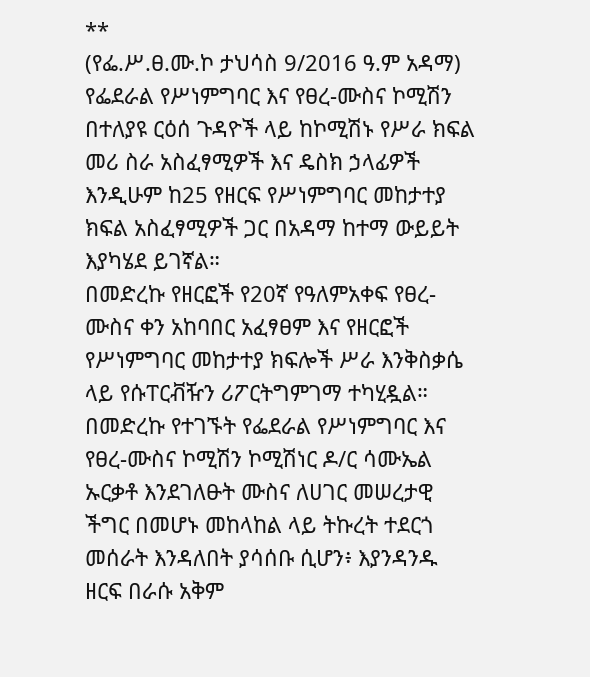**
(የፌ.ሥ.ፀ.ሙ.ኮ ታህሳስ 9/2016 ዓ.ም አዳማ) የፌደራል የሥነምግባር እና የፀረ-ሙስና ኮሚሽን በተለያዩ ርዕሰ ጉዳዮች ላይ ከኮሚሽኑ የሥራ ክፍል መሪ ስራ አስፈፃሚዎች እና ዴስክ ኃላፊዎች እንዲሁም ከ25 የዘርፍ የሥነምግባር መከታተያ ክፍል አስፈፃሚዎች ጋር በአዳማ ከተማ ውይይት እያካሄደ ይገኛል።
በመድረኩ የዘርፎች የ20ኛ የዓለምአቀፍ የፀረ-ሙስና ቀን አከባበር አፈፃፀም እና የዘርፎች የሥነምግባር መከታተያ ክፍሎች ሥራ እንቅስቃሴ ላይ የሱፐርቭዥን ሪፖርትግምገማ ተካሂዷል።
በመድረኩ የተገኙት የፌደራል የሥነምግባር እና የፀረ-ሙስና ኮሚሽን ኮሚሽነር ዶ/ር ሳሙኤል ኡርቃቶ እንደገለፁት ሙስና ለሀገር መሠረታዊ ችግር በመሆኑ መከላከል ላይ ትኩረት ተደርጎ መሰራት እንዳለበት ያሳሰቡ ሲሆን፥ እያንዳንዱ ዘርፍ በራሱ አቅም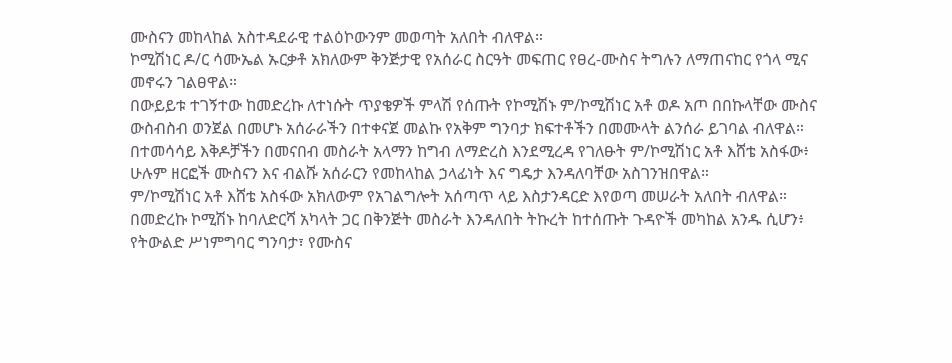ሙስናን መከላከል አስተዳደራዊ ተልዕኮውንም መወጣት አለበት ብለዋል።
ኮሚሽነር ዶ/ር ሳሙኤል ኡርቃቶ አክለውም ቅንጅታዊ የአሰራር ስርዓት መፍጠር የፀረ-ሙስና ትግሉን ለማጠናከር የጎላ ሚና መኖሩን ገልፀዋል።
በውይይቱ ተገኝተው ከመድረኩ ለተነሱት ጥያቄዎች ምላሽ የሰጡት የኮሚሽኑ ም/ኮሚሽነር አቶ ወዶ አጦ በበኩላቸው ሙስና ውስብስብ ወንጀል በመሆኑ አሰራራችን በተቀናጀ መልኩ የአቅም ግንባታ ክፍተቶችን በመሙላት ልንሰራ ይገባል ብለዋል።
በተመሳሳይ እቅዶቻችን በመናበብ መስራት አላማን ከግብ ለማድረስ እንደሚረዳ የገለፁት ም/ኮሚሽነር አቶ እሸቴ አስፋው፥ ሁሉም ዘርፎች ሙስናን እና ብልሹ አሰራርን የመከላከል ኃላፊነት እና ግዴታ እንዳለባቸው አስገንዝበዋል።
ም/ኮሚሽነር አቶ እሸቴ አስፋው አክለውም የአገልግሎት አሰጣጥ ላይ እስታንዳርድ እየወጣ መሠራት አለበት ብለዋል።
በመድረኩ ኮሚሽኑ ከባለድርሻ አካላት ጋር በቅንጅት መስራት እንዳለበት ትኩረት ከተሰጡት ጉዳዮች መካከል አንዱ ሲሆን፥ የትውልድ ሥነምግባር ግንባታ፣ የሙስና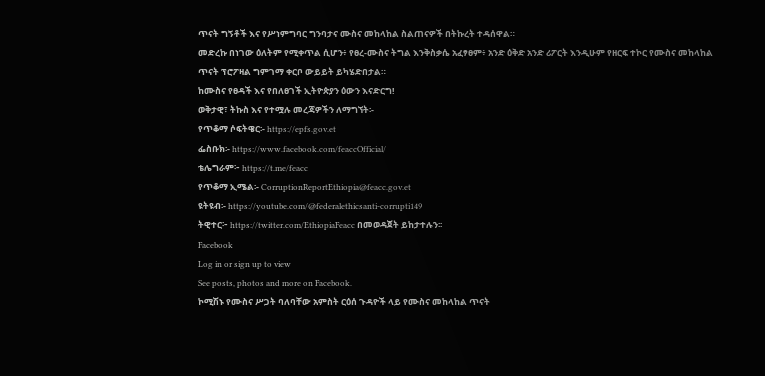ጥናት ግኝቶች እና የሥነምግባር ግንባታና ሙስና መከላከል ስልጠናዎች በትኩረት ተዳሰዋል።
መድረኩ በነገው ዕለትም የሚቀጥል ሲሆን፥ የፀረ-ሙስና ትግል እንቅስቃሴ አፈፃፀም፥ አንድ ዕቅድ አንድ ሪፖርት እንዲሁም የዘርፍ ተኮር የሙስና መከላከል ጥናት ፕሮፖዛል ግምገማ ቀርቦ ውይይት ይካሄድበታል።
ከሙስና የፀዳች እና የበለፀገች ኢትዮጵያን ዕውን እናድርግ!
ወቅታዊ፣ ትኩስ እና የተሟሉ መረጃዎችን ለማግኘት፡-
የጥቆማ ሶፍትዌር፡- https://epfs.gov.et
ፌስቡክ፡- https://www.facebook.com/feaccOfficial/
ቴሌግራም፦ https://t.me/feacc
የጥቆማ ኢሜል፡- CorruptionReportEthiopia@feacc.gov.et
ዩትዩብ፡- https://youtube.com/@federalethicsanti-corrupti149
ትዊተር፦ https://twitter.com/EthiopiaFeacc በመወዳጀት ይከታተሉን፡፡
Facebook
Log in or sign up to view
See posts, photos and more on Facebook.
ኮሚሽኑ የሙስና ሥጋት ባለባቸው አምስት ርዕሰ ጉዳዮች ላይ የሙስና መከላከል ጥናት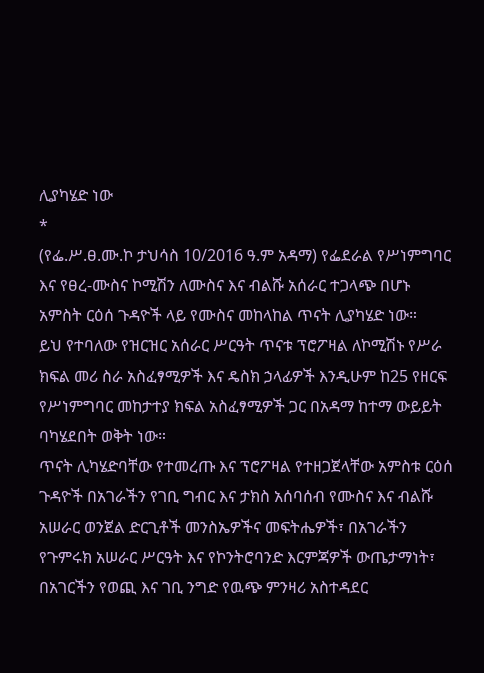ሊያካሄድ ነው
*
(የፌ.ሥ.ፀ.ሙ.ኮ ታህሳስ 10/2016 ዓ.ም አዳማ) የፌደራል የሥነምግባር እና የፀረ-ሙስና ኮሚሽን ለሙስና እና ብልሹ አሰራር ተጋላጭ በሆኑ አምስት ርዕሰ ጉዳዮች ላይ የሙስና መከላከል ጥናት ሊያካሄድ ነው።
ይህ የተባለው የዝርዝር አሰራር ሥርዓት ጥናቱ ፕሮፖዛል ለኮሚሽኑ የሥራ ክፍል መሪ ስራ አስፈፃሚዎች እና ዴስክ ኃላፊዎች እንዲሁም ከ25 የዘርፍ የሥነምግባር መከታተያ ክፍል አስፈፃሚዎች ጋር በአዳማ ከተማ ውይይት ባካሄደበት ወቅት ነው።
ጥናት ሊካሄድባቸው የተመረጡ እና ፕሮፖዛል የተዘጋጀላቸው አምስቱ ርዕሰ ጉዳዮች በአገራችን የገቢ ግብር እና ታክስ አሰባሰብ የሙስና እና ብልሹ አሠራር ወንጀል ድርጊቶች መንስኤዎችና መፍትሔዎች፣ በአገራችን የጉምሩክ አሠራር ሥርዓት እና የኮንትሮባንድ እርምጃዎች ውጤታማነት፣ በአገርችን የወጪ እና ገቢ ንግድ የዉጭ ምንዛሪ አስተዳደር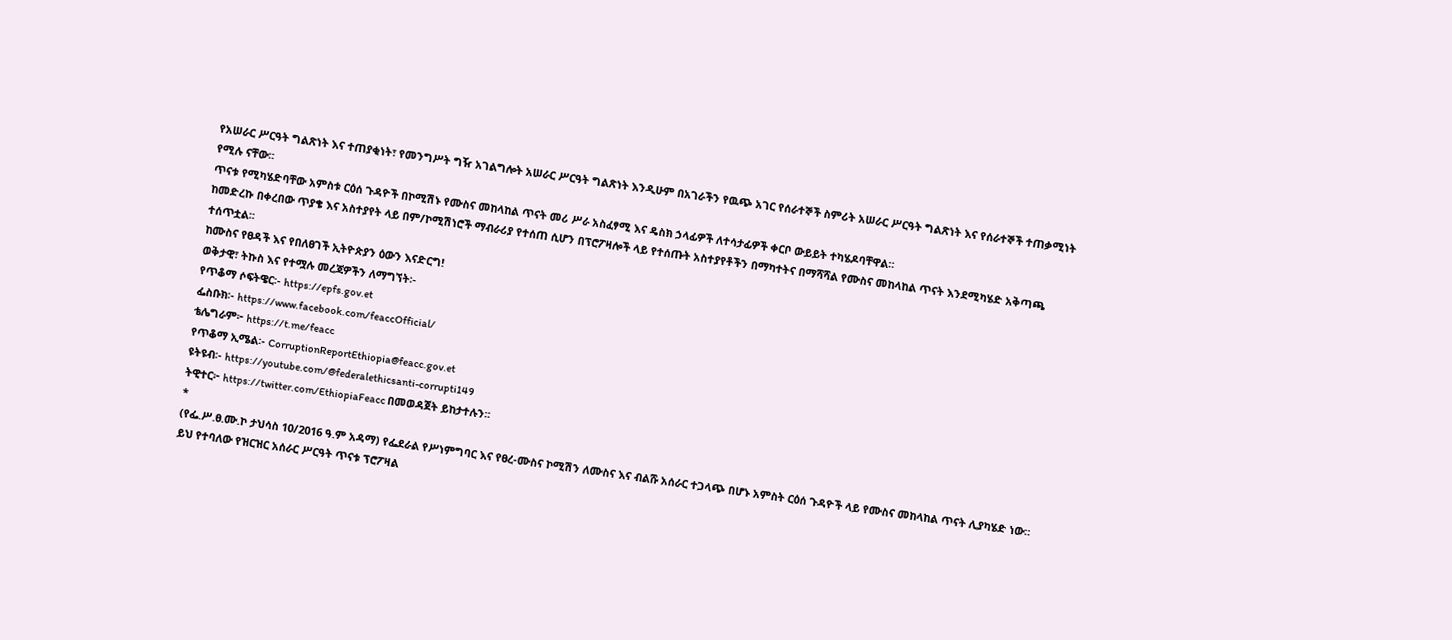የአሠራር ሥርዓት ግልጽነት እና ተጠያቂነት፣ የመንግሥት ግዥ አገልግሎት አሠራር ሥርዓት ግልጽነት እንዲሁም በአገራችን የዉጭ አገር የሰራተኞች ስምሪት አሠራር ሥርዓት ግልጽነት እና የሰራተኞች ተጠቃሚነት የሚሉ ናቸው፡፡
ጥናቱ የሚካሄድባቸው አምስቱ ርዕሰ ጉዳዮች በኮሚሽኑ የሙስና መከላከል ጥናት መሪ ሥራ አስፈፃሚ እና ዴስክ ኃላፊዎች ለተሳታፊዎች ቀርቦ ውይይት ተካሄዶባቸዋል።
ከመድረኩ በቀረበው ጥያቄ እና አስተያየት ላይ በም/ኮሚሽነሮች ማብራሪያ የተሰጠ ሲሆን በፕሮፖዛሎች ላይ የተሰጡት አስተያየቶችን በማካተትና በማሻሻል የሙስና መከላከል ጥናት እንደሚካሄድ አቅጣጫ ተሰጥቷል፡፡
ከሙስና የፀዳች እና የበለፀገች ኢትዮጵያን ዕውን እናድርግ!
ወቅታዊ፣ ትኩስ እና የተሟሉ መረጃዎችን ለማግኘት፡-
የጥቆማ ሶፍትዌር፡- https://epfs.gov.et
ፌስቡክ፡- https://www.facebook.com/feaccOfficial/
ቴሌግራም፦ https://t.me/feacc
የጥቆማ ኢሜል፡- CorruptionReportEthiopia@feacc.gov.et
ዩትዩብ፡- https://youtube.com/@federalethicsanti-corrupti149
ትዊተር፦ https://twitter.com/EthiopiaFeacc በመወዳጀት ይከታተሉን፡፡
*
(የፌ.ሥ.ፀ.ሙ.ኮ ታህሳስ 10/2016 ዓ.ም አዳማ) የፌደራል የሥነምግባር እና የፀረ-ሙስና ኮሚሽን ለሙስና እና ብልሹ አሰራር ተጋላጭ በሆኑ አምስት ርዕሰ ጉዳዮች ላይ የሙስና መከላከል ጥናት ሊያካሄድ ነው።
ይህ የተባለው የዝርዝር አሰራር ሥርዓት ጥናቱ ፕሮፖዛል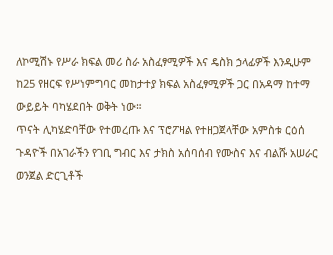ለኮሚሽኑ የሥራ ክፍል መሪ ስራ አስፈፃሚዎች እና ዴስክ ኃላፊዎች እንዲሁም ከ25 የዘርፍ የሥነምግባር መከታተያ ክፍል አስፈፃሚዎች ጋር በአዳማ ከተማ ውይይት ባካሄደበት ወቅት ነው።
ጥናት ሊካሄድባቸው የተመረጡ እና ፕሮፖዛል የተዘጋጀላቸው አምስቱ ርዕሰ ጉዳዮች በአገራችን የገቢ ግብር እና ታክስ አሰባሰብ የሙስና እና ብልሹ አሠራር ወንጀል ድርጊቶች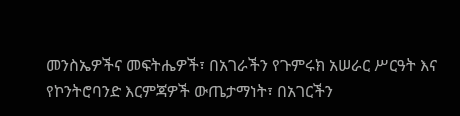መንስኤዎችና መፍትሔዎች፣ በአገራችን የጉምሩክ አሠራር ሥርዓት እና የኮንትሮባንድ እርምጃዎች ውጤታማነት፣ በአገርችን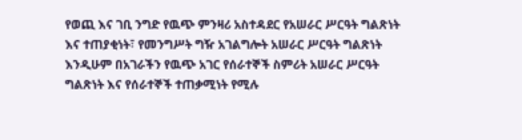የወጪ እና ገቢ ንግድ የዉጭ ምንዛሪ አስተዳደር የአሠራር ሥርዓት ግልጽነት እና ተጠያቂነት፣ የመንግሥት ግዥ አገልግሎት አሠራር ሥርዓት ግልጽነት እንዲሁም በአገራችን የዉጭ አገር የሰራተኞች ስምሪት አሠራር ሥርዓት ግልጽነት እና የሰራተኞች ተጠቃሚነት የሚሉ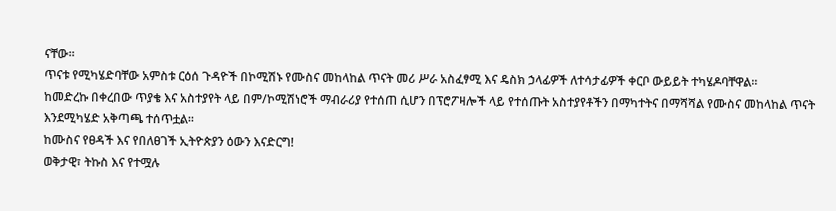ናቸው፡፡
ጥናቱ የሚካሄድባቸው አምስቱ ርዕሰ ጉዳዮች በኮሚሽኑ የሙስና መከላከል ጥናት መሪ ሥራ አስፈፃሚ እና ዴስክ ኃላፊዎች ለተሳታፊዎች ቀርቦ ውይይት ተካሄዶባቸዋል።
ከመድረኩ በቀረበው ጥያቄ እና አስተያየት ላይ በም/ኮሚሽነሮች ማብራሪያ የተሰጠ ሲሆን በፕሮፖዛሎች ላይ የተሰጡት አስተያየቶችን በማካተትና በማሻሻል የሙስና መከላከል ጥናት እንደሚካሄድ አቅጣጫ ተሰጥቷል፡፡
ከሙስና የፀዳች እና የበለፀገች ኢትዮጵያን ዕውን እናድርግ!
ወቅታዊ፣ ትኩስ እና የተሟሉ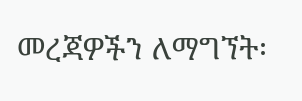መረጃዎችን ለማግኘት፡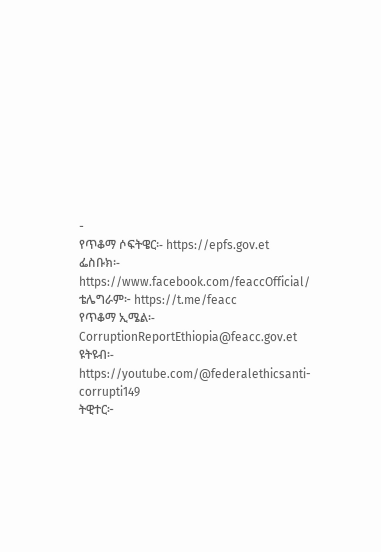-
የጥቆማ ሶፍትዌር፡- https://epfs.gov.et
ፌስቡክ፡- https://www.facebook.com/feaccOfficial/
ቴሌግራም፦ https://t.me/feacc
የጥቆማ ኢሜል፡- CorruptionReportEthiopia@feacc.gov.et
ዩትዩብ፡- https://youtube.com/@federalethicsanti-corrupti149
ትዊተር፦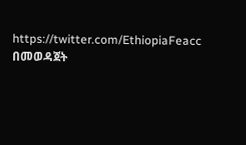https://twitter.com/EthiopiaFeacc በመወዳጀት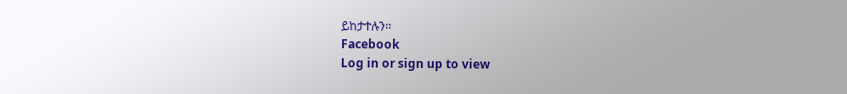ይከታተሉን፡፡
Facebook
Log in or sign up to view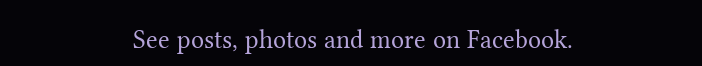See posts, photos and more on Facebook.